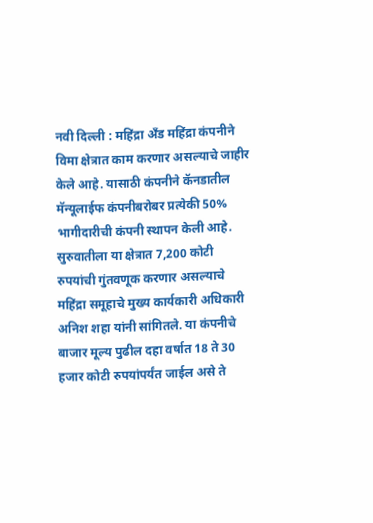नवी दिल्ली : महिंद्रा अँड महिंद्रा कंपनीने विमा क्षेत्रात काम करणार असल्याचे जाहीर केले आहे. यासाठी कंपनीने कॅनडातील मॅन्यूलाईफ कंपनीबरोबर प्रत्येकी 50% भागीदारीची कंपनी स्थापन केली आहे. सुरुवातीला या क्षेत्रात 7,200 कोटी रुपयांची गुंतवणूक करणार असल्याचे महिंद्रा समूहाचे मुख्य कार्यकारी अधिकारी अनिश शहा यांनी सांगितले. या कंपनीचे बाजार मूल्य पुढील दहा वर्षात 18 ते 30 हजार कोटी रुपयांपर्यंत जाईल असे ते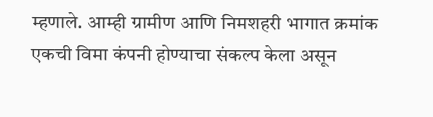म्हणाले. आम्ही ग्रामीण आणि निमशहरी भागात क्रमांक एकची विमा कंपनी होण्याचा संकल्प केला असून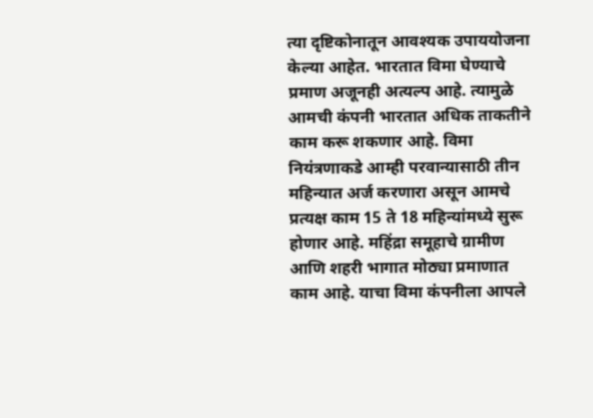त्या दृष्टिकोनातून आवश्यक उपाययोजना केल्या आहेत. भारतात विमा घेण्याचे प्रमाण अजूनही अत्यल्प आहे. त्यामुळे आमची कंपनी भारतात अधिक ताकतीने काम करू शकणार आहे. विमा नियंत्रणाकडे आम्ही परवान्यासाठी तीन महिन्यात अर्ज करणारा असून आमचे प्रत्यक्ष काम 15 ते 18 महिन्यांमध्ये सुरू होणार आहे. महिंद्रा समूहाचे ग्रामीण आणि शहरी भागात मोठ्या प्रमाणात काम आहे. याचा विमा कंपनीला आपले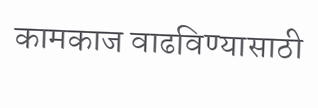कामकाज वाढविण्यासाठी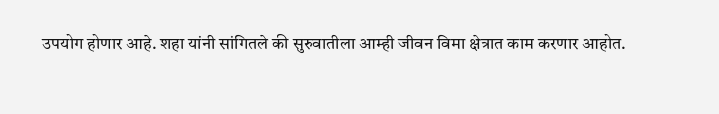उपयोग होणार आहे. शहा यांनी सांगितले की सुरुवातीला आम्ही जीवन विमा क्षेत्रात काम करणार आहोत.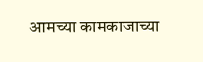आमच्या कामकाजाच्या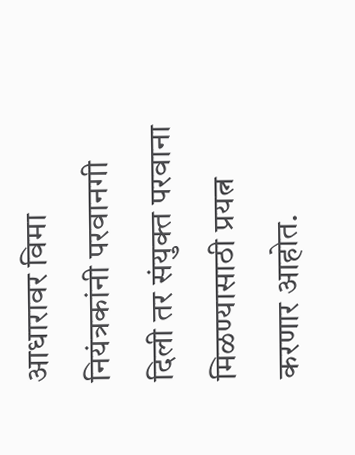आधारावर विमा नियंत्रकांनी परवानगी दिली तर संयुक्त परवाना मिळण्यासाठी प्रयत्न करणार आहोत.